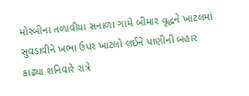મોરબીના તળાવીયા સનાળા ગામે બીમાર વૃદ્ધને ખાટલમાં સુવડાવીને ખભા ઉપર ખાટલો લઈને પાણીની બહાર કાઢ્યા શનિવારે રાત્રે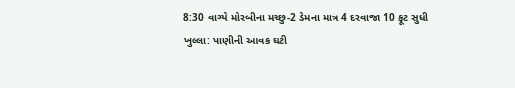8:30 વાગ્યે મોરબીના મચ્છુ-2 ડેમના માત્ર 4 દરવાજા 10 ફૂટ સુધી ખુલ્લા: પાણીની આવક ઘટી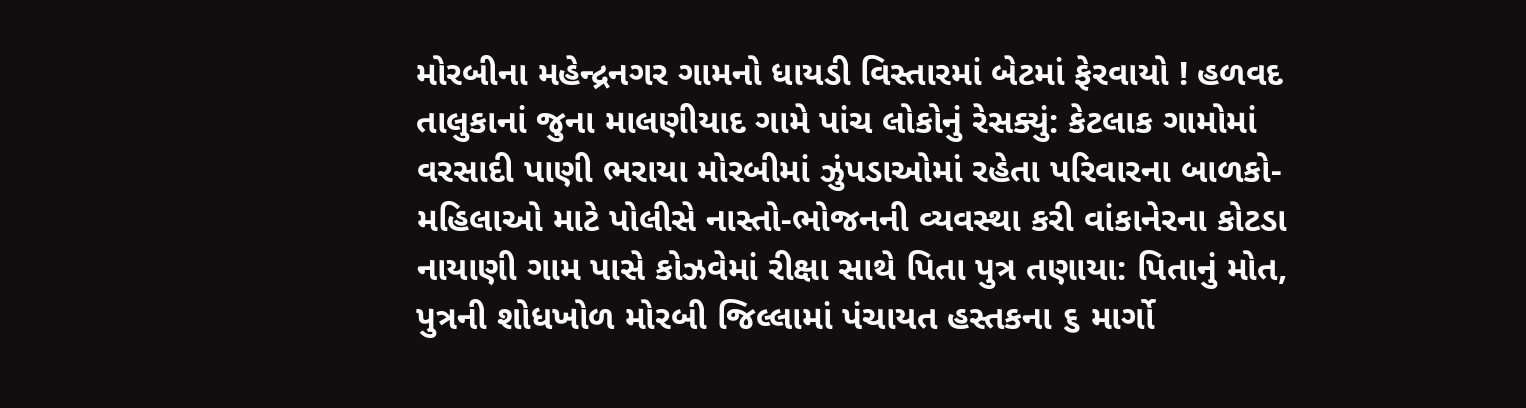મોરબીના મહેન્દ્રનગર ગામનો ધાયડી વિસ્તારમાં બેટમાં ફેરવાયો ! હળવદ તાલુકાનાં જુના માલણીયાદ ગામે પાંચ લોકોનું રેસક્યું: કેટલાક ગામોમાં વરસાદી પાણી ભરાયા મોરબીમાં ઝુંપડાઓમાં રહેતા પરિવારના બાળકો-મહિલાઓ માટે પોલીસે નાસ્તો-ભોજનની વ્યવસ્થા કરી વાંકાનેરના કોટડા નાયાણી ગામ પાસે કોઝવેમાં રીક્ષા સાથે પિતા પુત્ર તણાયા: પિતાનું મોત, પુત્રની શોધખોળ મોરબી જિલ્લામાં પંચાયત હસ્તકના ૬ માર્ગો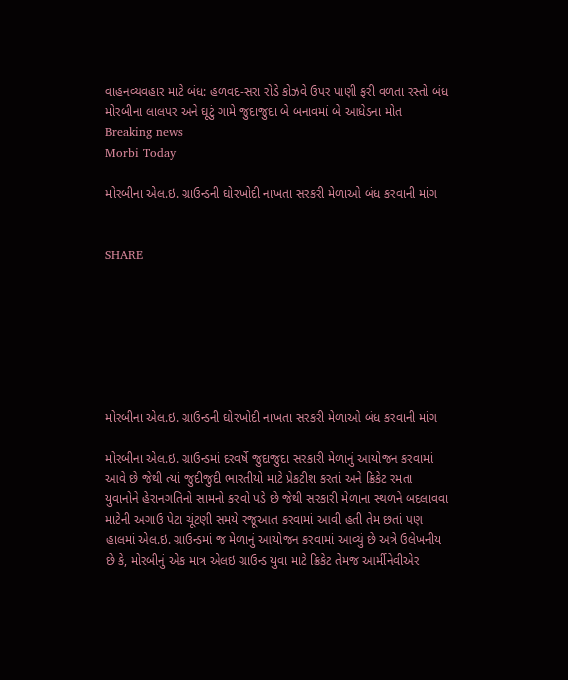વાહનવ્યવહાર માટે બંધ: હળવદ-સરા રોડે કોઝવે ઉપર પાણી ફરી વળતા રસ્તો બંધ મોરબીના લાલપર અને ઘૂટું ગામે જુદાજુદા બે બનાવમાં બે આધેડના મોત
Breaking news
Morbi Today

મોરબીના એલ.ઇ. ગ્રાઉન્ડની ઘોરખોદી નાખતા સરકરી મેળાઓ બંધ કરવાની માંગ


SHARE







મોરબીના એલ.ઇ. ગ્રાઉન્ડની ઘોરખોદી નાખતા સરકરી મેળાઓ બંધ કરવાની માંગ

મોરબીના એલ.ઇ. ગ્રાઉન્ડમાં દરવર્ષે જુદાજુદા સરકારી મેળાનું આયોજન કરવામાં આવે છે જેથી ત્યાં જુદીજુદી ભારતીયો માટે પ્રેકટીશ કરતાં અને ક્રિકેટ રમતા યુવાનોને હેરાનગતિનો સામનો કરવો પડે છે જેથી સરકારી મેળાના સ્થળને બદલાવવા માટેની અગાઉ પેટા ચૂંટણી સમયે રજૂઆત કરવામાં આવી હતી તેમ છતાં પણ હાલમાં એલ.ઇ. ગ્રાઉન્ડમાં જ મેળાનું આયોજન કરવામાં આવ્યું છે અત્રે ઉલેખનીય છે કે, મોરબીનું એક માત્ર એલઇ ગ્રાઉન્ડ યુવા માટે ક્રિકેટ તેમજ આર્મીનેવીએર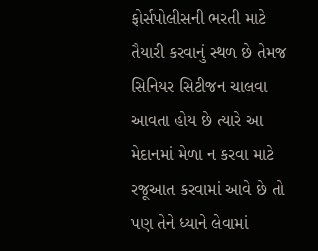ફોર્સપોલીસની ભરતી માટે તૈયારી કરવાનું સ્થળ છે તેમજ સિનિયર સિટીજન ચાલવા આવતા હોય છે ત્યારે આ મેદાનમાં મેળા ન કરવા માટે રજૂઆત કરવામાં આવે છે તો પણ તેને ધ્યાને લેવામાં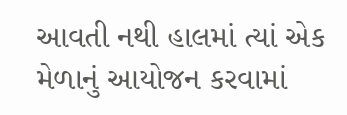આવતી નથી હાલમાં ત્યાં એક મેળાનું આયોજન કરવામાં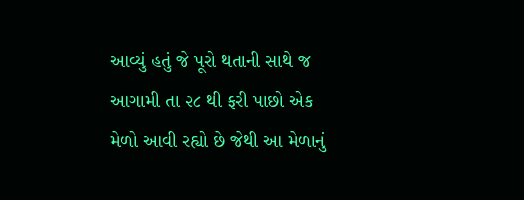આવ્યું હતું જે પૂરો થતાની સાથે જ આગામી તા ૨૮ થી ફરી પાછો એક મેળો આવી રહ્યો છે જેથી આ મેળાનું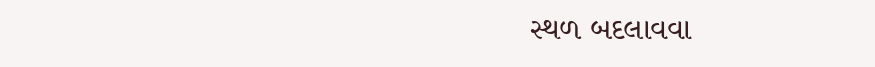સ્થળ બદલાવવા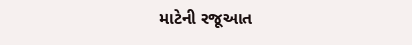માટેની રજૂઆત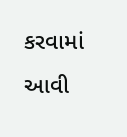કરવામાં આવી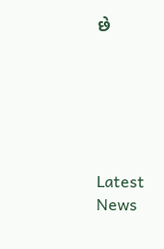છે






Latest News